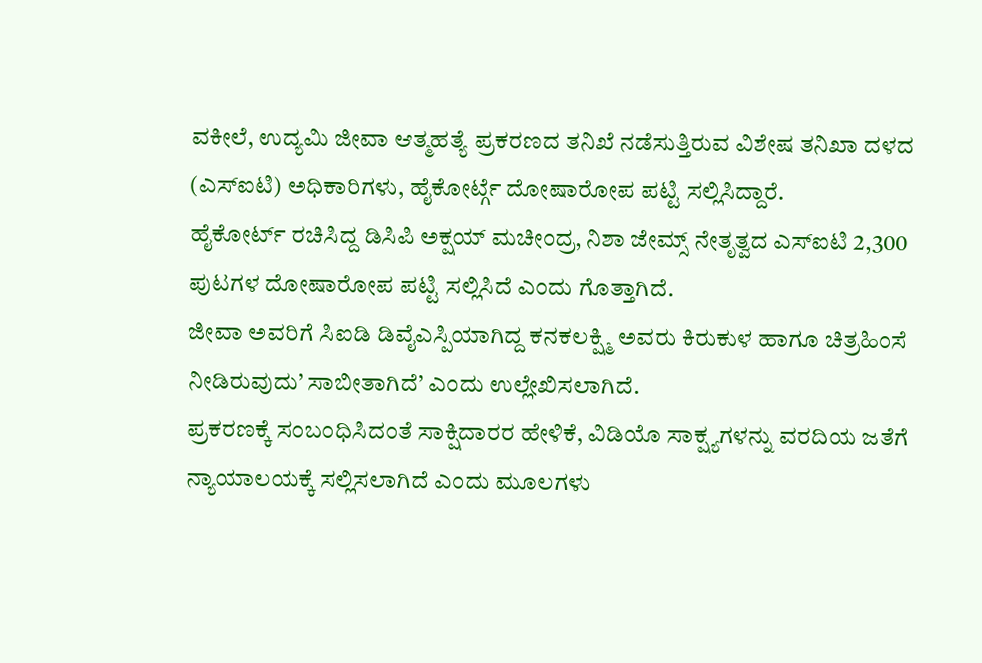ವಕೀಲೆ, ಉದ್ಯಮಿ ಜೀವಾ ಆತ್ಮಹತ್ಯೆ ಪ್ರಕರಣದ ತನಿಖೆ ನಡೆಸುತ್ತಿರುವ ವಿಶೇಷ ತನಿಖಾ ದಳದ (ಎಸ್ಐಟಿ) ಅಧಿಕಾರಿಗಳು, ಹೈಕೋರ್ಟ್ಗೆ ದೋಷಾರೋಪ ಪಟ್ಟಿ ಸಲ್ಲಿಸಿದ್ದಾರೆ.
ಹೈಕೋರ್ಟ್ ರಚಿಸಿದ್ದ ಡಿಸಿಪಿ ಅಕ್ಷಯ್ ಮಚೀಂದ್ರ, ನಿಶಾ ಜೇಮ್ಸ್ ನೇತೃತ್ವದ ಎಸ್ಐಟಿ 2,300 ಪುಟಗಳ ದೋಷಾರೋಪ ಪಟ್ಟಿ ಸಲ್ಲಿಸಿದೆ ಎಂದು ಗೊತ್ತಾಗಿದೆ.
ಜೀವಾ ಅವರಿಗೆ ಸಿಐಡಿ ಡಿವೈಎಸ್ಪಿಯಾಗಿದ್ದ ಕನಕಲಕ್ಷ್ಮಿ ಅವರು ಕಿರುಕುಳ ಹಾಗೂ ಚಿತ್ರಹಿಂಸೆ ನೀಡಿರುವುದು’ ಸಾಬೀತಾಗಿದೆ’ ಎಂದು ಉಲ್ಲೇಖಿಸಲಾಗಿದೆ.
ಪ್ರಕರಣಕ್ಕೆ ಸಂಬಂಧಿಸಿದಂತೆ ಸಾಕ್ಷಿದಾರರ ಹೇಳಿಕೆ, ವಿಡಿಯೊ ಸಾಕ್ಷ್ಯಗಳನ್ನು ವರದಿಯ ಜತೆಗೆ ನ್ಯಾಯಾಲಯಕ್ಕೆ ಸಲ್ಲಿಸಲಾಗಿದೆ ಎಂದು ಮೂಲಗಳು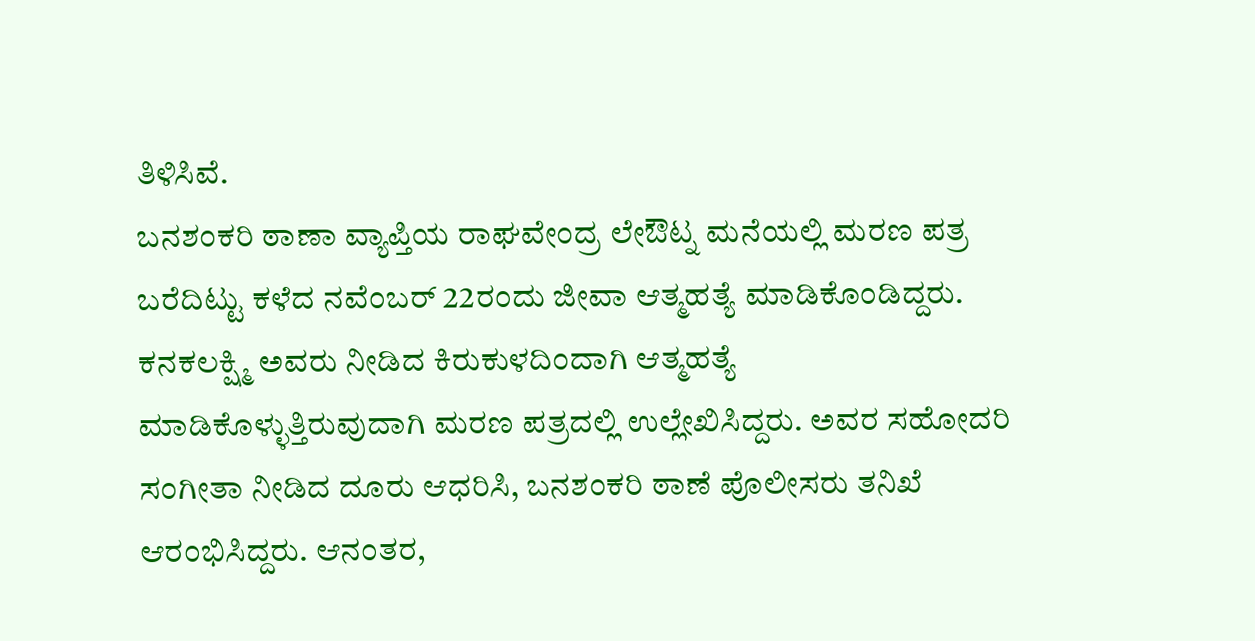ತಿಳಿಸಿವೆ.
ಬನಶಂಕರಿ ಠಾಣಾ ವ್ಯಾಪ್ತಿಯ ರಾಘವೇಂದ್ರ ಲೇಔಟ್ನ ಮನೆಯಲ್ಲಿ ಮರಣ ಪತ್ರ ಬರೆದಿಟ್ಟು ಕಳೆದ ನವೆಂಬರ್ 22ರಂದು ಜೀವಾ ಆತ್ಮಹತ್ಯೆ ಮಾಡಿಕೊಂಡಿದ್ದರು. ಕನಕಲಕ್ಷ್ಮಿ ಅವರು ನೀಡಿದ ಕಿರುಕುಳದಿಂದಾಗಿ ಆತ್ಮಹತ್ಯೆ ಮಾಡಿಕೊಳ್ಳುತ್ತಿರುವುದಾಗಿ ಮರಣ ಪತ್ರದಲ್ಲಿ ಉಲ್ಲೇಖಿಸಿದ್ದರು. ಅವರ ಸಹೋದರಿ ಸಂಗೀತಾ ನೀಡಿದ ದೂರು ಆಧರಿಸಿ, ಬನಶಂಕರಿ ಠಾಣೆ ಪೊಲೀಸರು ತನಿಖೆ ಆರಂಭಿಸಿದ್ದರು. ಆನಂತರ,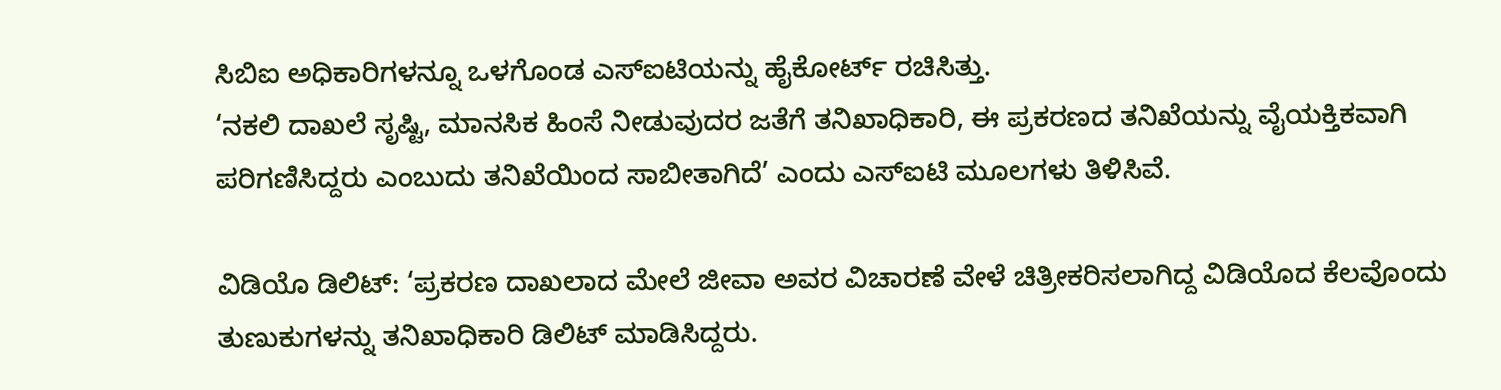ಸಿಬಿಐ ಅಧಿಕಾರಿಗಳನ್ನೂ ಒಳಗೊಂಡ ಎಸ್ಐಟಿಯನ್ನು ಹೈಕೋರ್ಟ್ ರಚಿಸಿತ್ತು.
‘ನಕಲಿ ದಾಖಲೆ ಸೃಷ್ಟಿ, ಮಾನಸಿಕ ಹಿಂಸೆ ನೀಡುವುದರ ಜತೆಗೆ ತನಿಖಾಧಿಕಾರಿ, ಈ ಪ್ರಕರಣದ ತನಿಖೆಯನ್ನು ವೈಯಕ್ತಿಕವಾಗಿ ಪರಿಗಣಿಸಿದ್ದರು ಎಂಬುದು ತನಿಖೆಯಿಂದ ಸಾಬೀತಾಗಿದೆ’ ಎಂದು ಎಸ್ಐಟಿ ಮೂಲಗಳು ತಿಳಿಸಿವೆ.

ವಿಡಿಯೊ ಡಿಲಿಟ್: ‘ಪ್ರಕರಣ ದಾಖಲಾದ ಮೇಲೆ ಜೀವಾ ಅವರ ವಿಚಾರಣೆ ವೇಳೆ ಚಿತ್ರೀಕರಿಸಲಾಗಿದ್ದ ವಿಡಿಯೊದ ಕೆಲವೊಂದು ತುಣುಕುಗಳನ್ನು ತನಿಖಾಧಿಕಾರಿ ಡಿಲಿಟ್ ಮಾಡಿಸಿದ್ದರು.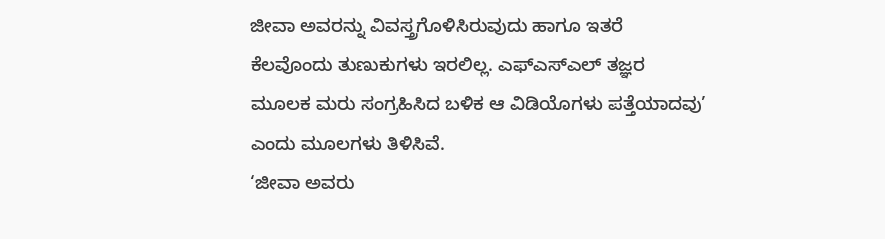ಜೀವಾ ಅವರನ್ನು ವಿವಸ್ತ್ರಗೊಳಿಸಿರುವುದು ಹಾಗೂ ಇತರೆ ಕೆಲವೊಂದು ತುಣುಕುಗಳು ಇರಲಿಲ್ಲ. ಎಫ್ಎಸ್ಎಲ್ ತಜ್ಞರ ಮೂಲಕ ಮರು ಸಂಗ್ರಹಿಸಿದ ಬಳಿಕ ಆ ವಿಡಿಯೊಗಳು ಪತ್ತೆಯಾದವು’ ಎಂದು ಮೂಲಗಳು ತಿಳಿಸಿವೆ.
‘ಜೀವಾ ಅವರು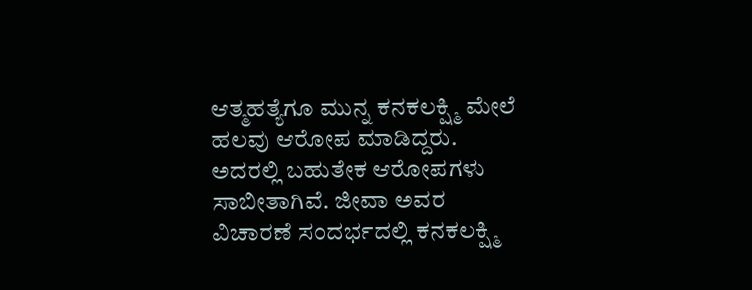ಆತ್ಮಹತ್ಯೆಗೂ ಮುನ್ನ ಕನಕಲಕ್ಷ್ಮಿ ಮೇಲೆ ಹಲವು ಆರೋಪ ಮಾಡಿದ್ದರು. ಅದರಲ್ಲಿ ಬಹುತೇಕ ಆರೋಪಗಳು ಸಾಬೀತಾಗಿವೆ. ಜೀವಾ ಅವರ ವಿಚಾರಣೆ ಸಂದರ್ಭದಲ್ಲಿ ಕನಕಲಕ್ಷ್ಮಿ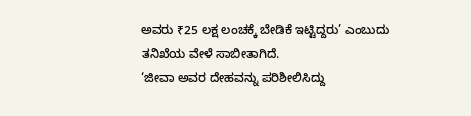ಅವರು ₹25 ಲಕ್ಷ ಲಂಚಕ್ಕೆ ಬೇಡಿಕೆ ಇಟ್ಟಿದ್ದರು’ ಎಂಬುದು ತನಿಖೆಯ ವೇಳೆ ಸಾಬೀತಾಗಿದೆ.
‘ಜೀವಾ ಅವರ ದೇಹವನ್ನು ಪರಿಶೀಲಿಸಿದ್ದು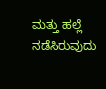ಮತ್ತು ಹಲ್ಲೆ ನಡೆಸಿರುವುದು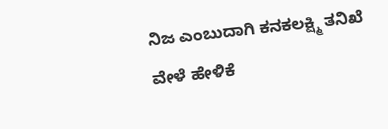ನಿಜ ಎಂಬುದಾಗಿ ಕನಕಲಕ್ಷ್ಮಿ ತನಿಖೆ ವೇಳೆ ಹೇಳಿಕೆ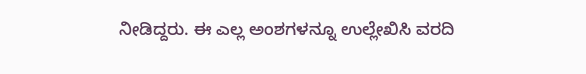ನೀಡಿದ್ದರು. ಈ ಎಲ್ಲ ಅಂಶಗಳನ್ನೂ ಉಲ್ಲೇಖಿಸಿ ವರದಿ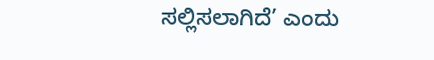ಸಲ್ಲಿಸಲಾಗಿದೆ’ ಎಂದು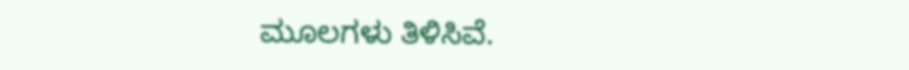ಮೂಲಗಳು ತಿಳಿಸಿವೆ.